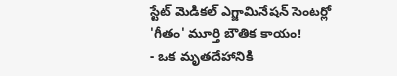స్టేట్ మెడికల్ ఎగ్జామినేషన్ సెంటర్లో 'గీతం' మూర్తి బౌతిక కాయం!
- ఒక మృతదేహానికి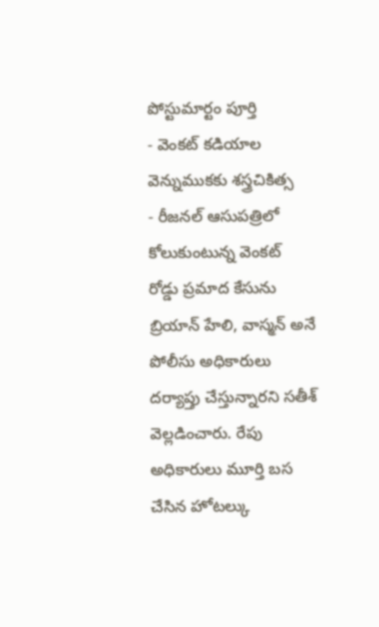పోస్టుమార్టం పూర్తి
- వెంకట్ కడియాల వెన్నుముకకు శస్త్రచికిత్స
- రీజనల్ ఆసుపత్రిలో కోలుకుంటున్న వెంకట్
రోడ్డు ప్రమాద కేసును బ్రియాన్ హేలి, వాస్మన్ అనే పోలీసు అధికారులు దర్యాప్తు చేస్తున్నారని సతీశ్ వెల్లడించారు. రేపు అధికారులు మూర్తి బస చేసిన హోటల్కు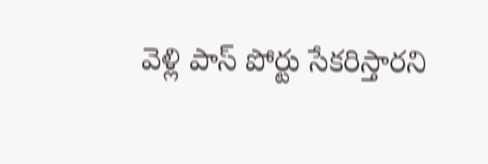వెళ్లి పాస్ పోర్టు సేకరిస్తారని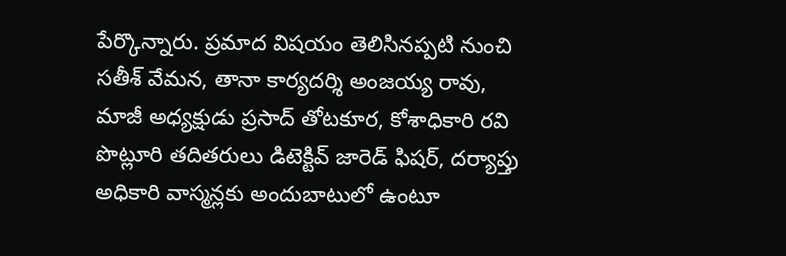పేర్కొన్నారు. ప్రమాద విషయం తెలిసినప్పటి నుంచి సతీశ్ వేమన, తానా కార్యదర్శి అంజయ్య రావు, మాజీ అధ్యక్షుడు ప్రసాద్ తోటకూర, కోశాధికారి రవి పొట్లూరి తదితరులు డిటెక్టివ్ జారెడ్ ఫిషర్, దర్యాప్తు అధికారి వాస్మన్లకు అందుబాటులో ఉంటూ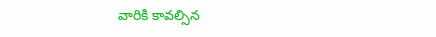వారికి కావల్సిన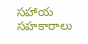సహాయ సహకారాలు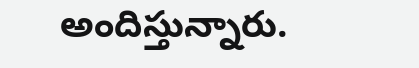అందిస్తున్నారు.